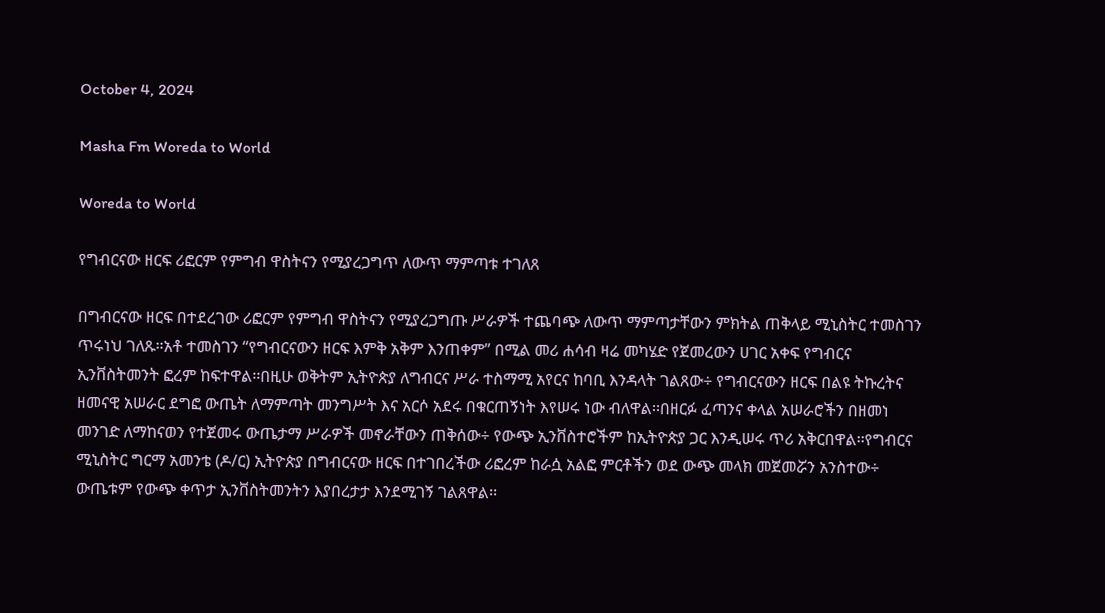October 4, 2024

Masha Fm Woreda to World

Woreda to World

የግብርናው ዘርፍ ሪፎርም የምግብ ዋስትናን የሚያረጋግጥ ለውጥ ማምጣቱ ተገለጸ

በግብርናው ዘርፍ በተደረገው ሪፎርም የምግብ ዋስትናን የሚያረጋግጡ ሥራዎች ተጨባጭ ለውጥ ማምጣታቸውን ምክትል ጠቅላይ ሚኒስትር ተመስገን ጥሩነህ ገለጹ።አቶ ተመስገን “የግብርናውን ዘርፍ እምቅ አቅም እንጠቀም” በሚል መሪ ሐሳብ ዛሬ መካሄድ የጀመረውን ሀገር አቀፍ የግብርና ኢንቨስትመንት ፎረም ከፍተዋል፡፡በዚሁ ወቅትም ኢትዮጵያ ለግብርና ሥራ ተስማሚ አየርና ከባቢ እንዳላት ገልጸው÷ የግብርናውን ዘርፍ በልዩ ትኩረትና ዘመናዊ አሠራር ደግፎ ውጤት ለማምጣት መንግሥት እና አርሶ አደሩ በቁርጠኝነት እየሠሩ ነው ብለዋል፡፡በዘርፉ ፈጣንና ቀላል አሠራሮችን በዘመነ መንገድ ለማከናወን የተጀመሩ ውጤታማ ሥራዎች መኖራቸውን ጠቅሰው÷ የውጭ ኢንቨስተሮችም ከኢትዮጵያ ጋር እንዲሠሩ ጥሪ አቅርበዋል፡፡የግብርና ሚኒስትር ግርማ አመንቴ (ዶ/ር) ኢትዮጵያ በግብርናው ዘርፍ በተገበረችው ሪፎረም ከራሷ አልፎ ምርቶችን ወደ ውጭ መላክ መጀመሯን አንስተው÷ ውጤቱም የውጭ ቀጥታ ኢንቨስትመንትን እያበረታታ እንደሚገኝ ገልጸዋል፡፡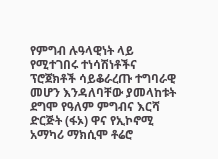የምግብ ሉዓላዊነት ላይ የሚተገበሩ ተነሳሽነቶችና ፕሮጀክቶች ሳይቆራረጡ ተግባራዊ መሆን እንዳለባቸው ያመላከቱት ደግሞ የዓለም ምግብና እርሻ ድርጅት (ፋኦ) ዋና የኢኮኖሚ አማካሪ ማክሲሞ ቶሬሮ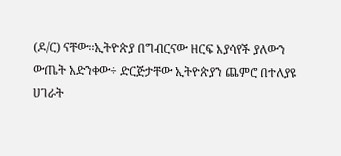(ዶ/ር) ናቸው፡፡ኢትዮጵያ በግብርናው ዘርፍ እያሳየች ያለውን ውጤት አድንቀው÷ ድርጅታቸው ኢትዮጵያን ጨምሮ በተለያዩ ሀገራት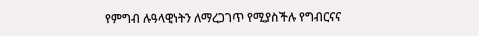የምግብ ሉዓላዊነትን ለማረጋገጥ የሚያስችሉ የግብርናና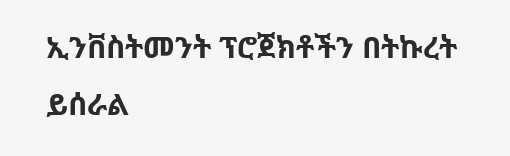ኢንቨስትመንት ፕሮጀክቶችን በትኩረት ይሰራል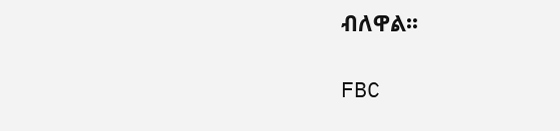ብለዋል፡፡

FBC